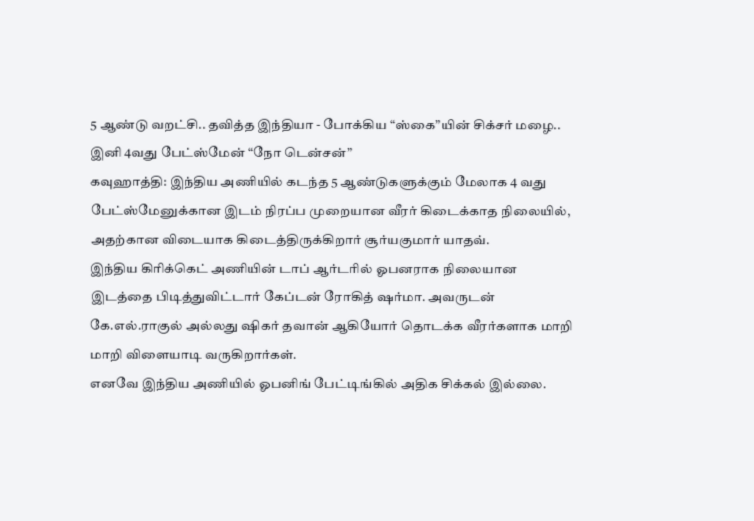5 ஆண்டு வறட்சி.. தவித்த இந்தியா - போக்கிய “ஸ்கை”யின் சிக்சர் மழை.. இனி 4வது பேட்ஸ்மேன் “நோ டென்சன்”
கவுஹாத்தி: இந்திய அணியில் கடந்த 5 ஆண்டுகளுக்கும் மேலாக 4 வது பேட்ஸ்மேனுக்கான இடம் நிரப்ப முறையான வீரர் கிடைக்காத நிலையில், அதற்கான விடையாக கிடைத்திருக்கிறார் சூர்யகுமார் யாதவ்.
இந்திய கிரிக்கெட் அணியின் டாப் ஆர்டரில் ஓபனராக நிலையான இடத்தை பிடித்துவிட்டார் கேப்டன் ரோகித் ஷர்மா. அவருடன் கே.எல்.ராகுல் அல்லது ஷிகர் தவான் ஆகியோர் தொடக்க வீரர்களாக மாறி மாறி விளையாடி வருகிறார்கள்.
எனவே இந்திய அணியில் ஓபனிங் பேட்டிங்கில் அதிக சிக்கல் இல்லை.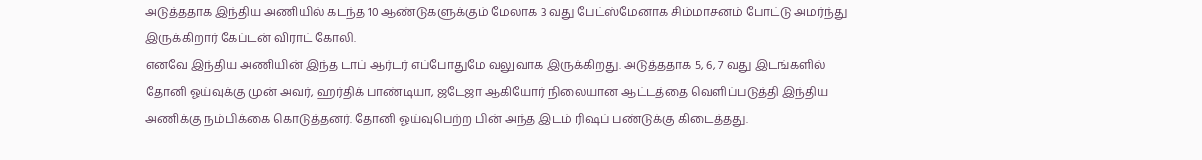அடுத்ததாக இந்திய அணியில் கடந்த 10 ஆண்டுகளுக்கும் மேலாக 3 வது பேட்ஸ்மேனாக சிம்மாசனம் போட்டு அமர்ந்து இருக்கிறார் கேப்டன் விராட் கோலி.
எனவே இந்திய அணியின் இந்த டாப் ஆர்டர் எப்போதுமே வலுவாக இருக்கிறது. அடுத்ததாக 5, 6, 7 வது இடங்களில் தோனி ஓய்வுக்கு முன் அவர், ஹர்திக் பாண்டியா, ஜடேஜா ஆகியோர் நிலையான ஆட்டத்தை வெளிப்படுத்தி இந்திய அணிக்கு நம்பிக்கை கொடுத்தனர். தோனி ஓய்வுபெற்ற பின் அந்த இடம் ரிஷப் பண்டுக்கு கிடைத்தது.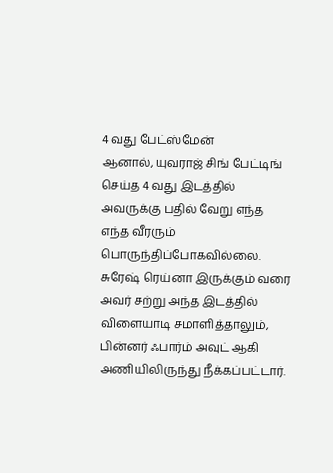4 வது பேட்ஸ்மேன்
ஆனால், யுவராஜ் சிங் பேட்டிங் செய்த 4 வது இடத்தில் அவருக்கு பதில் வேறு எந்த எந்த வீரரும் பொருந்திப்போகவில்லை. சுரேஷ் ரெய்னா இருக்கும் வரை அவர் சற்று அந்த இடத்தில் விளையாடி சமாளித்தாலும், பின்னர் ஃபார்ம் அவுட் ஆகி அணியிலிருந்து நீக்கப்பட்டார்.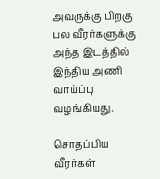அவருக்கு பிறகு பல வீரர்களுக்கு அந்த இடத்தில் இந்திய அணி வாய்ப்பு வழங்கியது.

சொதப்பிய வீரர்கள்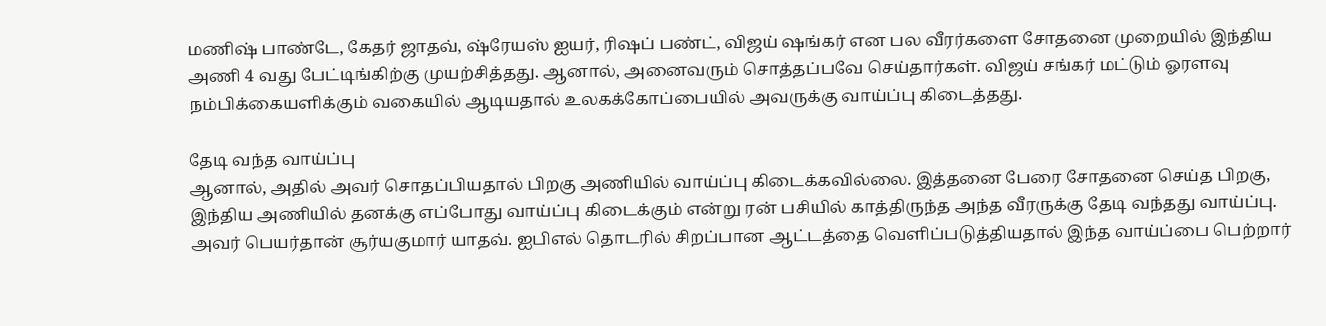மணிஷ் பாண்டே, கேதர் ஜாதவ், ஷ்ரேயஸ் ஐயர், ரிஷப் பண்ட், விஜய் ஷங்கர் என பல வீரர்களை சோதனை முறையில் இந்திய அணி 4 வது பேட்டிங்கிற்கு முயற்சித்தது. ஆனால், அனைவரும் சொத்தப்பவே செய்தார்கள். விஜய் சங்கர் மட்டும் ஓரளவு நம்பிக்கையளிக்கும் வகையில் ஆடியதால் உலகக்கோப்பையில் அவருக்கு வாய்ப்பு கிடைத்தது.

தேடி வந்த வாய்ப்பு
ஆனால், அதில் அவர் சொதப்பியதால் பிறகு அணியில் வாய்ப்பு கிடைக்கவில்லை. இத்தனை பேரை சோதனை செய்த பிறகு, இந்திய அணியில் தனக்கு எப்போது வாய்ப்பு கிடைக்கும் என்று ரன் பசியில் காத்திருந்த அந்த வீரருக்கு தேடி வந்தது வாய்ப்பு. அவர் பெயர்தான் சூர்யகுமார் யாதவ். ஐபிஎல் தொடரில் சிறப்பான ஆட்டத்தை வெளிப்படுத்தியதால் இந்த வாய்ப்பை பெற்றார்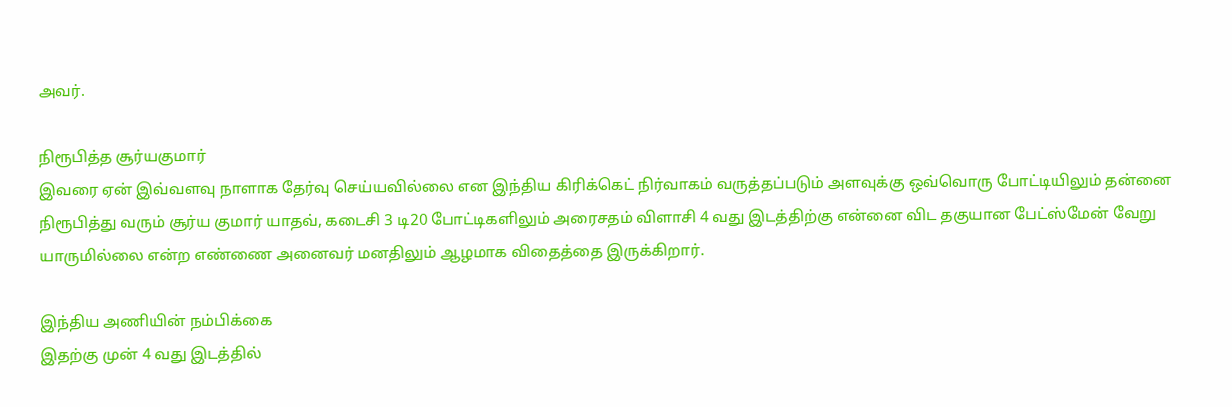அவர்.

நிரூபித்த சூர்யகுமார்
இவரை ஏன் இவ்வளவு நாளாக தேர்வு செய்யவில்லை என இந்திய கிரிக்கெட் நிர்வாகம் வருத்தப்படும் அளவுக்கு ஒவ்வொரு போட்டியிலும் தன்னை நிரூபித்து வரும் சூர்ய குமார் யாதவ், கடைசி 3 டி20 போட்டிகளிலும் அரைசதம் விளாசி 4 வது இடத்திற்கு என்னை விட தகுயான பேட்ஸ்மேன் வேறு யாருமில்லை என்ற எண்ணை அனைவர் மனதிலும் ஆழமாக விதைத்தை இருக்கிறார்.

இந்திய அணியின் நம்பிக்கை
இதற்கு முன் 4 வது இடத்தில்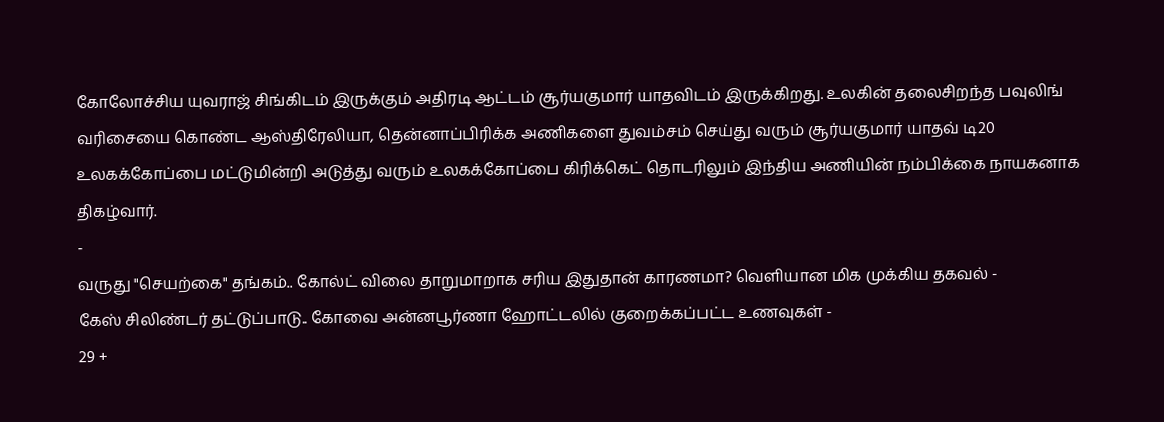கோலோச்சிய யுவராஜ் சிங்கிடம் இருக்கும் அதிரடி ஆட்டம் சூர்யகுமார் யாதவிடம் இருக்கிறது. உலகின் தலைசிறந்த பவுலிங் வரிசையை கொண்ட ஆஸ்திரேலியா, தென்னாப்பிரிக்க அணிகளை துவம்சம் செய்து வரும் சூர்யகுமார் யாதவ் டி20 உலகக்கோப்பை மட்டுமின்றி அடுத்து வரும் உலகக்கோப்பை கிரிக்கெட் தொடரிலும் இந்திய அணியின் நம்பிக்கை நாயகனாக திகழ்வார்.
-
வருது "செயற்கை" தங்கம்.. கோல்ட் விலை தாறுமாறாக சரிய இதுதான் காரணமா? வெளியான மிக முக்கிய தகவல் -
கேஸ் சிலிண்டர் தட்டுப்பாடு.. கோவை அன்னபூர்ணா ஹோட்டலில் குறைக்கப்பட்ட உணவுகள் -
29 +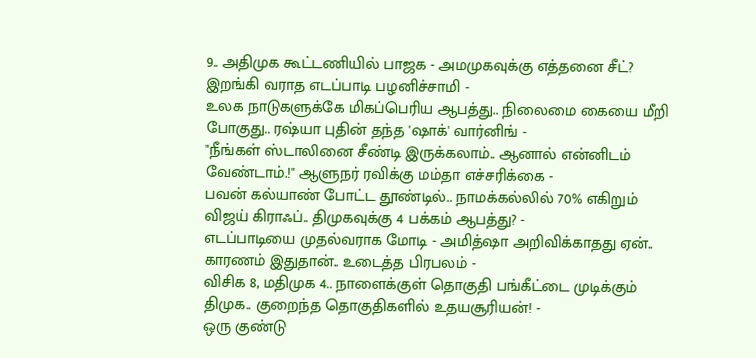9.. அதிமுக கூட்டணியில் பாஜக - அமமுகவுக்கு எத்தனை சீட்? இறங்கி வராத எடப்பாடி பழனிச்சாமி -
உலக நாடுகளுக்கே மிகப்பெரிய ஆபத்து.. நிலைமை கையை மீறி போகுது.. ரஷ்யா புதின் தந்த 'ஷாக்' வார்னிங் -
"நீங்கள் ஸ்டாலினை சீண்டி இருக்கலாம்.. ஆனால் என்னிடம் வேண்டாம்.!" ஆளுநர் ரவிக்கு மம்தா எச்சரிக்கை -
பவன் கல்யாண் போட்ட தூண்டில்.. நாமக்கல்லில் 70% எகிறும் விஜய் கிராஃப்.. திமுகவுக்கு 4 பக்கம் ஆபத்து? -
எடப்பாடியை முதல்வராக மோடி - அமித்ஷா அறிவிக்காதது ஏன்.. காரணம் இதுதான்.. உடைத்த பிரபலம் -
விசிக 8, மதிமுக 4.. நாளைக்குள் தொகுதி பங்கீட்டை முடிக்கும் திமுக.. குறைந்த தொகுதிகளில் உதயசூரியன்! -
ஒரு குண்டு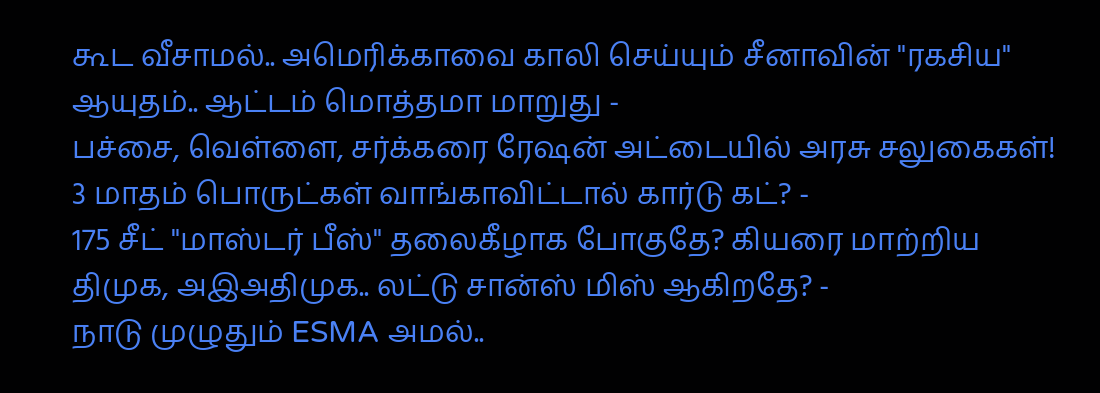கூட வீசாமல்.. அமெரிக்காவை காலி செய்யும் சீனாவின் "ரகசிய" ஆயுதம்.. ஆட்டம் மொத்தமா மாறுது -
பச்சை, வெள்ளை, சர்க்கரை ரேஷன் அட்டையில் அரசு சலுகைகள்! 3 மாதம் பொருட்கள் வாங்காவிட்டால் கார்டு கட்? -
175 சீட் "மாஸ்டர் பீஸ்" தலைகீழாக போகுதே? கியரை மாற்றிய திமுக, அஇஅதிமுக.. லட்டு சான்ஸ் மிஸ் ஆகிறதே? -
நாடு முழுதும் ESMA அமல்..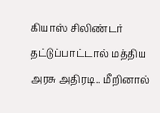கியாஸ் சிலிண்டர் தட்டுப்பாட்டால் மத்திய அரசு அதிரடி.. மீறினால்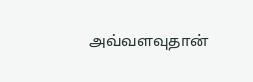அவ்வளவுதான்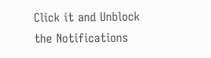Click it and Unblock the Notifications